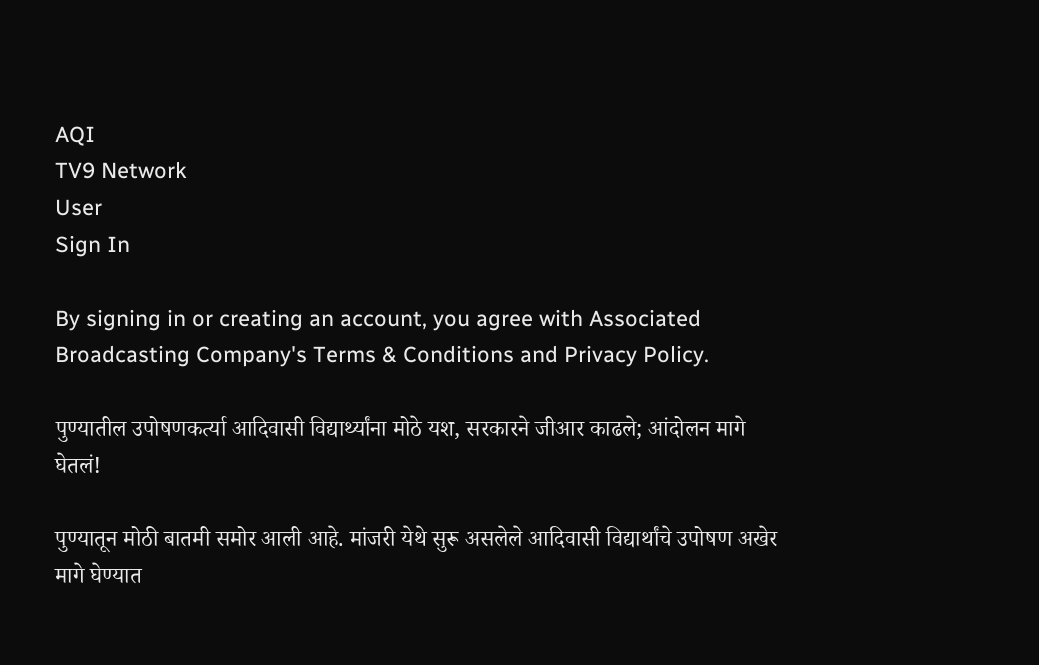AQI
TV9 Network
User
Sign In

By signing in or creating an account, you agree with Associated Broadcasting Company's Terms & Conditions and Privacy Policy.

पुण्यातील उपोषणकर्त्या आदिवासी विद्यार्थ्यांना मोठे यश, सरकारने जीआर काढले; आंदोलन मागे घेतलं!

पुण्यातून मोठी बातमी समोर आली आहे. मांजरी येथे सुरू असलेले आदिवासी विद्यार्थांचे उपोषण अखेर मागे घेण्यात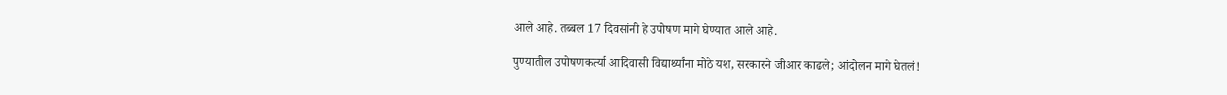आले आहे. तब्बल 17 दिवसांनी हे उपोषण मागे घेण्यात आले आहे.

पुण्यातील उपोषणकर्त्या आदिवासी विद्यार्थ्यांना मोठे यश, सरकारने जीआर काढले; आंदोलन मागे घेतलं!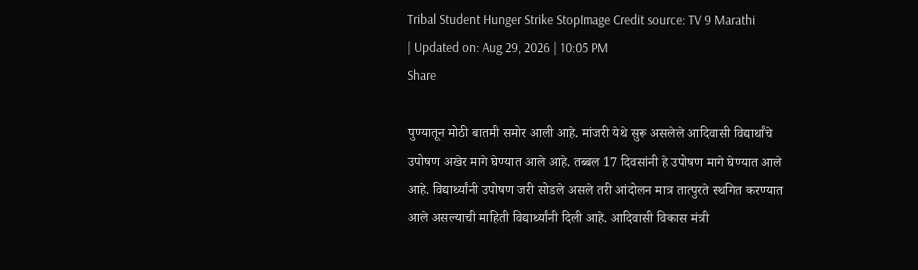Tribal Student Hunger Strike StopImage Credit source: TV 9 Marathi
| Updated on: Aug 29, 2026 | 10:05 PM
Share

पुण्यातून मोठी बातमी समोर आली आहे. मांजरी येथे सुरू असलेले आदिवासी विद्यार्थांचे उपोषण अखेर मागे घेण्यात आले आहे. तब्बल 17 दिवसांनी हे उपोषण मागे घेण्यात आले आहे. विद्यार्थ्यांनी उपोषण जरी सोडले असले तरी आंदोलन मात्र तात्पुरते स्थगित करण्यात आले असल्याची माहिती विद्यार्थ्यांनी दिली आहे. आदिवासी विकास मंत्री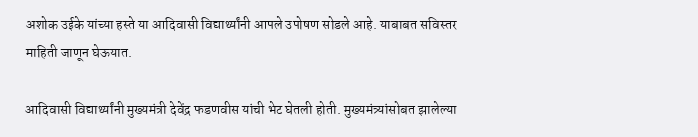अशोक उईके यांच्या हस्ते या आदिवासी विद्यार्थ्यांनी आपले उपोषण सोडले आहे. याबाबत सविस्तर माहिती जाणून घेऊयात.

आदिवासी विद्यार्थ्यांनी मुख्यमंत्री देवेंद्र फडणवीस यांची भेट घेतली होती. मुख्यमंत्र्यांसोबत झालेल्या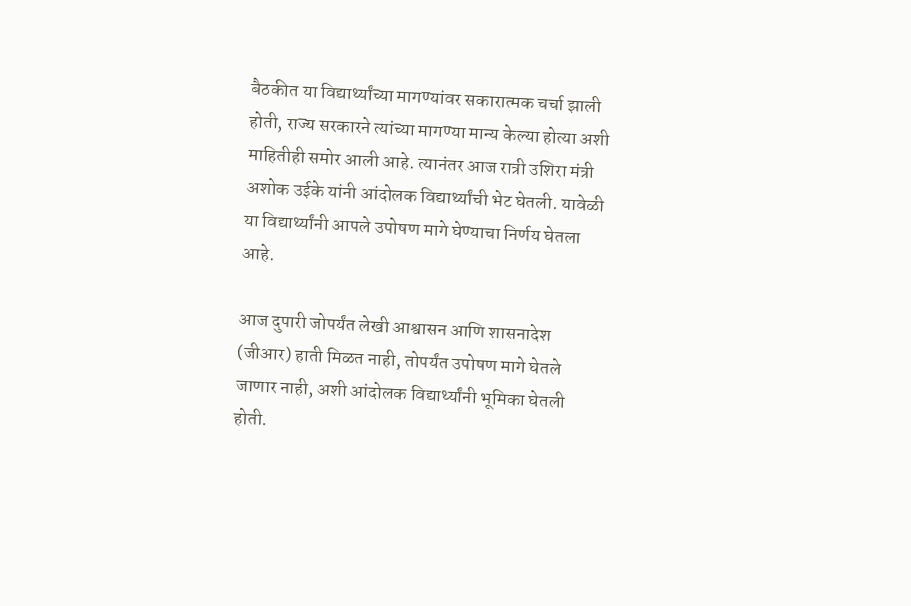बैठकीत या विद्यार्थ्यांच्या मागण्यांवर सकारात्मक चर्चा झाली होती, राज्य सरकारने त्यांच्या मागण्या मान्य केल्या होत्या अशी माहितीही समोर आली आहे. त्यानंतर आज रात्री उशिरा मंत्री अशोक उईके यांनी आंदोलक विद्यार्थ्यांची भेट घेतली. यावेळी या विद्यार्थ्यांनी आपले उपोषण मागे घेण्याचा निर्णय घेतला आहे.

आज दुपारी जोपर्यंत लेखी आश्वासन आणि शासनादेश (जीआर) हाती मिळत नाही, तोपर्यंत उपोषण मागे घेतले जाणार नाही, अशी आंदोलक विद्यार्थ्यांनी भूमिका घेतली होती.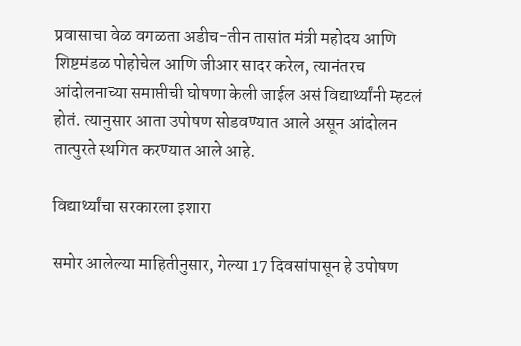प्रवासाचा वेळ वगळता अडीच-तीन तासांत मंत्री महोदय आणि शिष्टमंडळ पोहोचेल आणि जीआर सादर करेल, त्यानंतरच आंदोलनाच्या समाप्तीची घोषणा केली जाईल असं विद्यार्थ्यांनी म्हटलं होतं. त्यानुसार आता उपोषण सोडवण्यात आले असून आंदोलन तात्पुरते स्थगित करण्यात आले आहे.

विद्यार्थ्यांचा सरकारला इशारा

समोर आलेल्या माहितीनुसार, गेल्या 17 दिवसांपासून हे उपोषण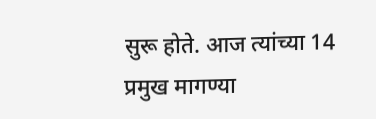सुरू होते. आज त्यांच्या 14 प्रमुख मागण्या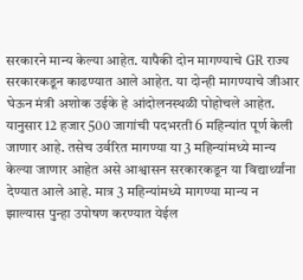सरकारने मान्य केल्या आहेत. यापैकी दोन मागण्याचे GR राज्य सरकारकडून काढण्यात आले आहेत. या दोन्ही मागण्याचे जीआर घेऊन मंत्री अशोक उईके हे आंदोलनस्थळी पोहोचले आहेत. यानुसार 12 हजार 500 जागांची पदभरती 6 महिन्यांत पूर्ण केली जाणार आहे. तसेच उर्वरित मागण्या या 3 महिन्यांमध्ये मान्य केल्या जाणार आहेत असे आश्वासन सरकारकडून या विद्यार्थ्यांना देण्यात आले आहे. मात्र 3 महिन्यांमध्ये मागण्या मान्य न झाल्यास पुन्हा उपोषण करण्यात येईल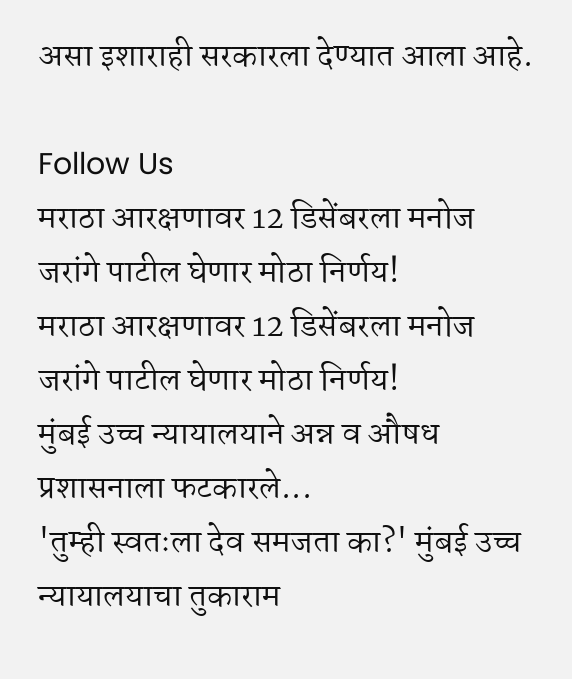असा इशाराही सरकारला देण्यात आला आहे.

Follow Us
मराठा आरक्षणावर 12 डिसेंबरला मनोज जरांगे पाटील घेणार मोठा निर्णय!
मराठा आरक्षणावर 12 डिसेंबरला मनोज जरांगे पाटील घेणार मोठा निर्णय!
मुंबई उच्च न्यायालयाने अन्न व औषध प्रशासनाला फटकारले...
'तुम्ही स्वतःला देव समजता का?' मुंबई उच्च न्यायालयाचा तुकाराम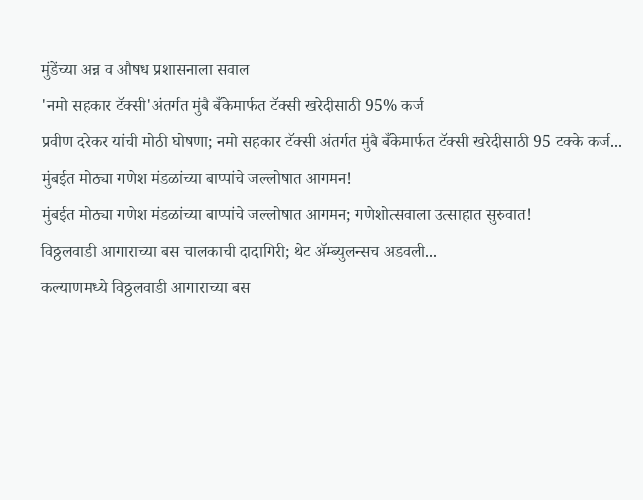मुंडेंच्या अन्न व औषध प्रशासनाला सवाल
'नमो सहकार टॅक्सी'अंतर्गत मुंबै बँकेमार्फत टॅक्सी खरेदीसाठी 95% कर्ज
प्रवीण दरेकर यांची मोठी घोषणा; नमो सहकार टॅक्सी अंतर्गत मुंबै बँकेमार्फत टॅक्सी खरेदीसाठी 95 टक्के कर्ज...
मुंबईत मोठ्या गणेश मंडळांच्या बाप्पांचे जल्लोषात आगमन!
मुंबईत मोठ्या गणेश मंडळांच्या बाप्पांचे जल्लोषात आगमन; गणेशोत्सवाला उत्साहात सुरुवात!
विठ्ठलवाडी आगाराच्या बस चालकाची दादागिरी; थेट ॲम्ब्युलन्सच अडवली...
कल्याणमध्ये विठ्ठलवाडी आगाराच्या बस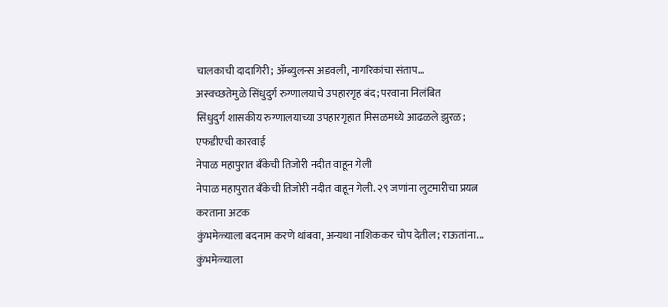चालकाची दादागिरी; ॲम्ब्युलन्स अडवली, नागरिकांचा संताप...
अस्वच्छतेमुळे सिंधुदुर्ग रुग्णालयाचे उपहारगृह बंद; परवाना निलंबित
सिंधुदुर्ग शासकीय रुग्णालयाच्या उपहारगृहात मिसळमध्ये आढळले झुरळ; एफडीएची कारवाई
नेपाळ महापुरात बँकेची तिजोरी नदीत वाहून गेली
नेपाळ महापुरात बँकेची तिजोरी नदीत वाहून गेली. २९ जणांना लुटमारीचा प्रयत्न करताना अटक
कुंभमेळ्याला बदनाम करणे थांबवा, अन्यथा नाशिककर चोप देतील; राऊतांना...
कुंभमेळ्याला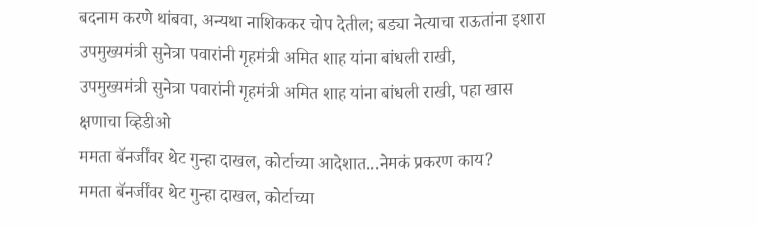बदनाम करणे थांबवा, अन्यथा नाशिककर चोप देतील; बड्या नेत्याचा राऊतांना इशारा
उपमुख्यमंत्री सुनेत्रा पवारांनी गृहमंत्री अमित शाह यांना बांधली राखी,
उपमुख्यमंत्री सुनेत्रा पवारांनी गृहमंत्री अमित शाह यांना बांधली राखी, पहा खास क्षणाचा व्हिडीओ
ममता बॅनर्जींवर थेट गुन्हा दाखल, कोर्टाच्या आदेशात...नेमकं प्रकरण काय?
ममता बॅनर्जींवर थेट गुन्हा दाखल, कोर्टाच्या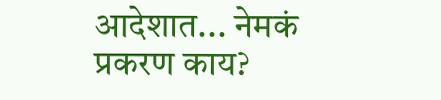आदेशात... नेमकं प्रकरण काय?